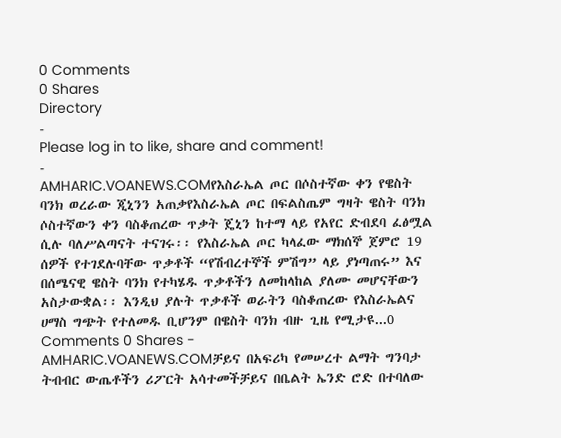0 Comments
0 Shares
Directory
-
Please log in to like, share and comment!
-
AMHARIC.VOANEWS.COMየእስራኤል ጦር በሶስተኛው ቀን የዌስት ባንክ ወረራው ጂኒንን አጠቃየእስራኤል ጦር በፍልስጤም ግዛት ዌስት ባንክ ሶስተኛውን ቀን ባስቆጠረው ጥቃት ጄኒን ከተማ ላይ የአየር ድብደባ ፈፅሟል ሲሉ ባለሥልጣናት ተናገሩ፡፡ የእስራኤል ጦር ካላፈው ማክሰኞ ጀምሮ 19 ሰዎች የተገደሉባቸው ጥቃቶች “የሽብረተኞች ምሽግ” ላይ ያነጣጠሩ” እና በሰሜናዊ ዌስት ባንክ የተካሄዱ ጥቃቶችን ለመከላከል ያለሙ መሆናቸውን አስታውቋል፡፡ እንዲህ ያሉት ጥቃቶች ወራትን ባስቆጠረው የእስራኤልና ሀማስ ግጭት የተለመዱ ቢሆንም በዌስት ባንክ ብዙ ጊዜ የሚታዩ...0 Comments 0 Shares -
AMHARIC.VOANEWS.COMቻይና በአፍሪካ የመሠረተ ልማት ግንባታ ትብብር ውጤቶችን ሪፖርት አሳተመችቻይና በቤልት ኤንድ ሮድ በተባለው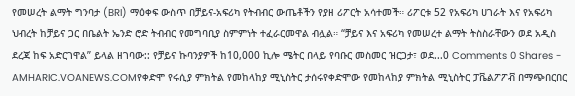የመሠረት ልማት ግንባታ (BRI) ማዕቀፍ ውስጥ በቻይና-አፍሪካ የትብብር ውጤቶችን የያዘ ሪፖርት አሳተመች። ሪፖርቱ 52 የአፍሪካ ሀገራት እና የአፍሪካ ህብረት ከቻይና ጋር በቤልት ኤንድ ሮድ ትብብር የመግባቢያ ስምምነት ተፈራርመዋል ብሏል። “ቻይና እና አፍሪካ የመሠረተ ልማት ትስስራቸውን ወደ አዲስ ደረጃ ከፍ አድርገዋል” ይላል ዘገባው:: የቻይና ኩባንያዎች ከ10,000 ኪሎ ሜትር በላይ የባቡር መስመር ዝርጋታ፣ ወደ...0 Comments 0 Shares -
AMHARIC.VOANEWS.COMየቀድሞ የሩሲያ ምክትል የመከላከያ ሚኒስትር ታሰሩየቀድሞው የመከላከያ ምክትል ሚኒስትር ፓቬልፖፖቭ በማጭበርበር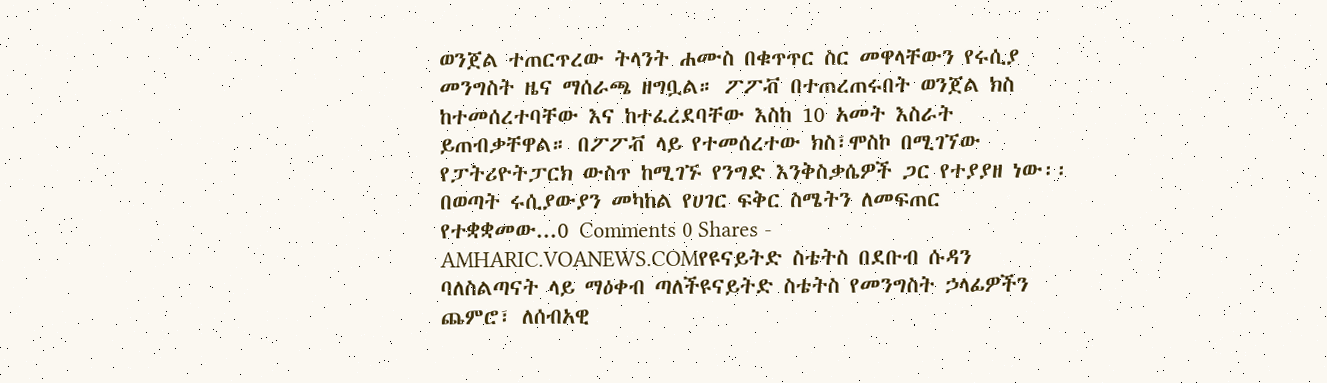ወንጀል ተጠርጥረው ትላንት ሐሙስ በቁጥጥር ስር መዋላቸውን የሩሲያ መንግስት ዜና ማሰራጫ ዘግቧል። ፖፖቭ በተጠረጠሩበት ወንጀል ክስ ከተመሰረተባቸው እና ከተፈረደባቸው እስከ 10 አመት እስራት ይጠብቃቸዋል። በፖፖቭ ላይ የተመሰረተው ክስ፣ሞስኮ በሚገኘው የፓትሪዮትፓርክ ውስጥ ከሚገኙ የንግድ እንቅስቃሴዎች ጋር የተያያዘ ነው፡፡ በወጣት ሩሲያውያን መካከል የሀገር ፍቅር ስሜትን ለመፍጠር የተቋቋመው...0 Comments 0 Shares -
AMHARIC.VOANEWS.COMየዩናይትድ ስቴትስ በደቡብ ሱዳን ባለስልጣናት ላይ ማዕቀብ ጣለችዩናይትድ ስቴትስ የመንግስት ኃላፊዎችን ጨምሮ፣ ለሰብአዊ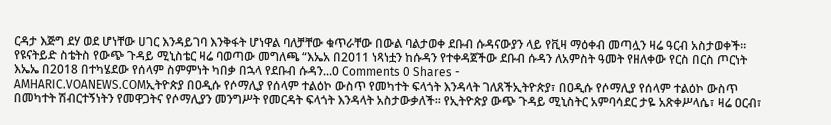ርዳታ እጅግ ደሃ ወደ ሆነቸው ሀገር እንዳይገባ እንቅፋት ሆነዋል ባለቻቸው ቁጥራቸው በውል ባልታወቀ ደቡብ ሱዳናውያን ላይ የቪዛ ማዕቀብ መጣሏን ዛሬ ዓርብ አስታወቀች፡፡ የዩናትይድ ስቴትስ የውጭ ጉዳይ ሚኒስቴር ዛሬ ባወጣው መግለጫ “እኤአ በ2011 ነጻነቷን ከሱዳን የተቀዳጀችው ደቡብ ሱዳን ለአምስት ዓመት የዘለቀው የርስ በርስ ጦርነት እኤኤ በ2018 በተካሄደው የሰላም ስምምነት ካበቃ በኋላ የደቡብ ሱዳን...0 Comments 0 Shares -
AMHARIC.VOANEWS.COMኢትዮጵያ በዐዲሱ የሶማሊያ የሰላም ተልዕኮ ውስጥ የመካተት ፍላጎት እንዳላት ገለጸችኢትዮጵያ፣ በዐዲሱ የሶማሊያ የሰላም ተልዕኮ ውስጥ በመካተት ሽብርተኝነትን የመዋጋትና የሶማሊያን መንግሥት የመርዳት ፍላጎት እንዳላት አስታውቃለች፡፡ የኢትዮጵያ ውጭ ጉዳይ ሚኒስትር አምባሳደር ታዬ አጽቀሥላሴ፣ ዛሬ ዐርብ፣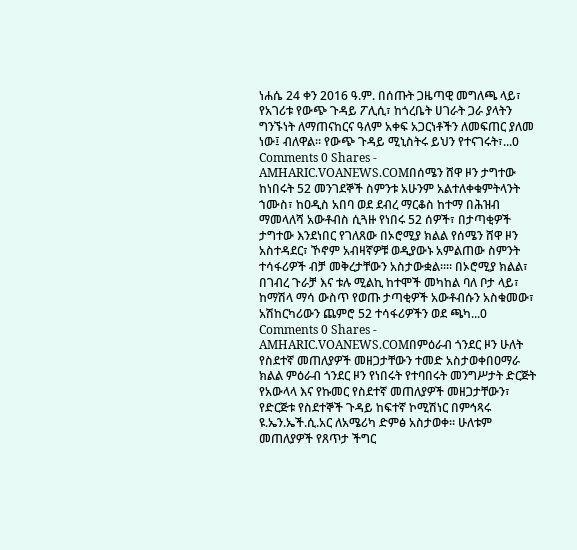ነሐሴ 24 ቀን 2016 ዓ.ም. በሰጡት ጋዜጣዊ መግለጫ ላይ፣ የአገሪቱ የውጭ ጉዳይ ፖሊሲ፣ ከጎረቤት ሀገራት ጋራ ያላትን ግንኙነት ለማጠናከርና ዓለም አቀፍ አጋርነቶችን ለመፍጠር ያለመ ነው፤ ብለዋል። የውጭ ጉዳይ ሚኒስትሩ ይህን የተናገሩት፣...0 Comments 0 Shares -
AMHARIC.VOANEWS.COMበሰሜን ሸዋ ዞን ታግተው ከነበሩት 52 መንገደኞች ስምንቱ አሁንም አልተለቀቁምትላንት ኀሙስ፣ ከዐዲስ አበባ ወደ ደብረ ማርቆስ ከተማ በሕዝብ ማመላለሻ አውቶብስ ሲጓዙ የነበሩ 52 ሰዎች፣ በታጣቂዎች ታግተው እንደነበር የገለጸው በኦሮሚያ ክልል የሰሜን ሸዋ ዞን አስተዳደር፣ ኾኖም አብዛኛዎቹ ወዲያውኑ አምልጠው ስምንት ተሳፋሪዎች ብቻ መቅረታቸውን አስታውቋል።። በኦሮሚያ ክልል፣ በገብረ ጉራቻ እና ቱሉ ሚልኪ ከተሞች መካከል ባለ ቦታ ላይ፣ ከማሽላ ማሳ ውስጥ የወጡ ታጣቂዎች አውቶብሱን አስቁመው፣ አሽከርካሪውን ጨምሮ 52 ተሳፋሪዎችን ወደ ጫካ...0 Comments 0 Shares -
AMHARIC.VOANEWS.COMበምዕራብ ጎንደር ዞን ሁለት የስደተኛ መጠለያዎች መዘጋታቸውን ተመድ አስታወቀበዐማራ ክልል ምዕራብ ጎንደር ዞን የነበሩት የተባበሩት መንግሥታት ድርጅት የአውላላ እና የኩመር የስደተኛ መጠለያዎች መዘጋታቸውን፣ የድርጅቱ የስደተኞች ጉዳይ ከፍተኛ ኮሚሽነር በምኅጻሩ ዩ.ኤን.ኤች.ሲ.አር ለአሜሪካ ድምፅ አስታወቀ፡፡ ሁለቱም መጠለያዎች የጸጥታ ችግር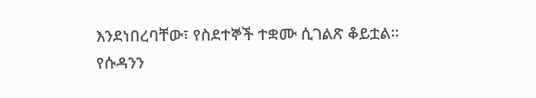እንደነበረባቸው፣ የስደተኞች ተቋሙ ሲገልጽ ቆይቷል፡፡ የሱዳንን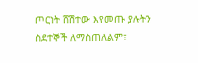ጦርነት ሸሽተው እየመጡ ያሉትን ስደተኞች ለማስጠለልም፣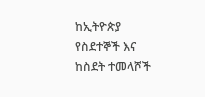ከኢትዮጵያ የስደተኞች እና ከስደት ተመላሾች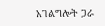አገልግሎት ጋራ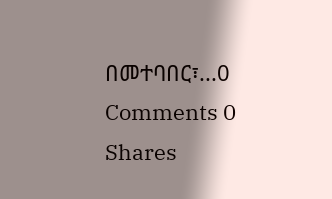በመተባበር፣...0 Comments 0 Shares